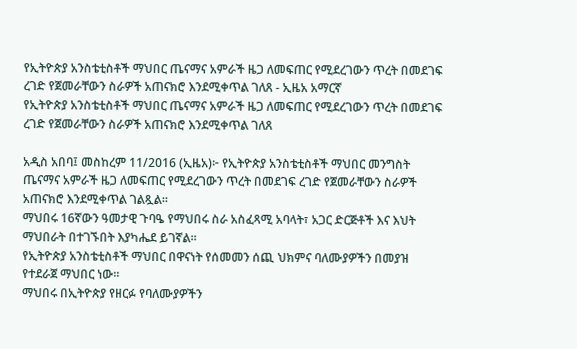የኢትዮጵያ አንስቴቲስቶች ማህበር ጤናማና አምራች ዜጋ ለመፍጠር የሚደረገውን ጥረት በመደገፍ ረገድ የጀመራቸውን ስራዎች አጠናክሮ እንደሚቀጥል ገለጸ - ኢዜአ አማርኛ
የኢትዮጵያ አንስቴቲስቶች ማህበር ጤናማና አምራች ዜጋ ለመፍጠር የሚደረገውን ጥረት በመደገፍ ረገድ የጀመራቸውን ስራዎች አጠናክሮ እንደሚቀጥል ገለጸ

አዲስ አበባ፤ መስከረም 11/2016 (ኢዜአ)፦ የኢትዮጵያ አንስቴቲስቶች ማህበር መንግስት ጤናማና አምራች ዜጋ ለመፍጠር የሚደረገውን ጥረት በመደገፍ ረገድ የጀመራቸውን ስራዎች አጠናክሮ እንደሚቀጥል ገልጿል፡፡
ማህበሩ 16ኛውን ዓመታዊ ጉባዔ የማህበሩ ስራ አስፈጻሚ አባላት፣ አጋር ድርጅቶች እና እህት ማህበራት በተገኙበት እያካሔደ ይገኛል፡፡
የኢትዮጵያ አንስቴቲስቶች ማህበር በዋናነት የሰመመን ሰጪ ህክምና ባለሙያዎችን በመያዝ የተደራጀ ማህበር ነው፡፡
ማህበሩ በኢትዮጵያ የዘርፉ የባለሙያዎችን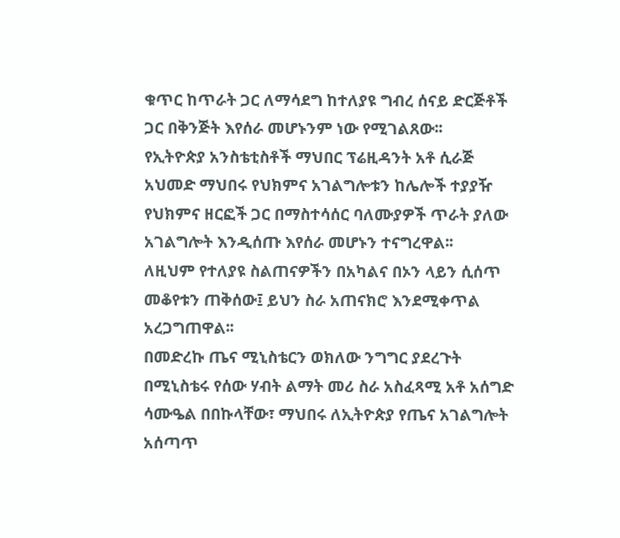ቁጥር ከጥራት ጋር ለማሳደግ ከተለያዩ ግብረ ሰናይ ድርጅቶች ጋር በቅንጅት እየሰራ መሆኑንም ነው የሚገልጸው፡፡
የኢትዮጵያ አንስቴቲስቶች ማህበር ፕሬዚዳንት አቶ ሲራጅ አህመድ ማህበሩ የህክምና አገልግሎቱን ከሌሎች ተያያዥ የህክምና ዘርፎች ጋር በማስተሳሰር ባለሙያዎች ጥራት ያለው አገልግሎት እንዲሰጡ እየሰራ መሆኑን ተናግረዋል፡፡
ለዚህም የተለያዩ ስልጠናዎችን በአካልና በኦን ላይን ሲሰጥ መቆየቱን ጠቅሰው፤ ይህን ስራ አጠናክሮ እንደሚቀጥል አረጋግጠዋል፡፡
በመድረኩ ጤና ሚኒስቴርን ወክለው ንግግር ያደረጉት በሚኒስቴሩ የሰው ሃብት ልማት መሪ ስራ አስፈጻሚ አቶ አሰግድ ሳሙዔል በበኩላቸው፣ ማህበሩ ለኢትዮጵያ የጤና አገልግሎት አሰጣጥ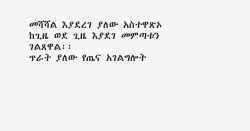መሻሻል እያደረገ ያለው አስተዋጽኦ ከጊዜ ወደ ጊዜ እያደገ መምጣቱን ገልጸዋል፡፡
ጥራት ያለው የጤና አገልግሎት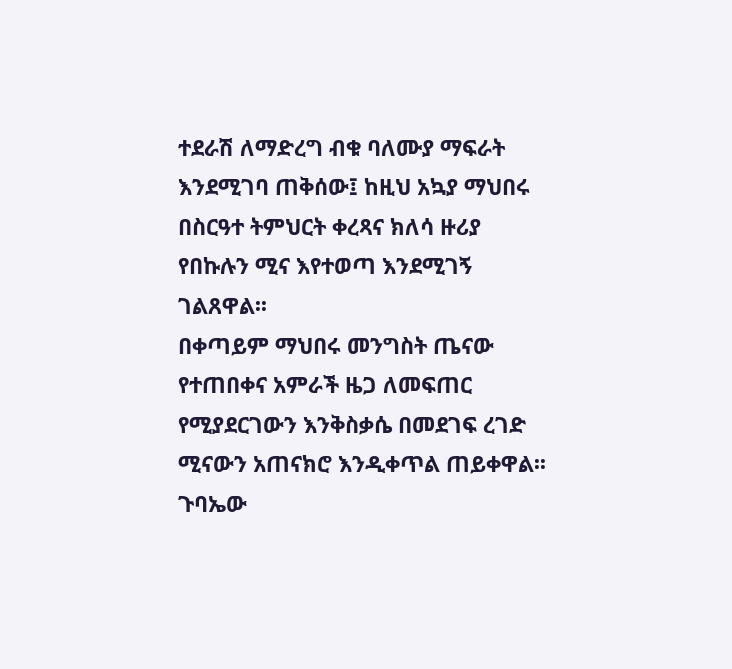ተደራሽ ለማድረግ ብቁ ባለሙያ ማፍራት እንደሚገባ ጠቅሰው፤ ከዚህ አኳያ ማህበሩ በስርዓተ ትምህርት ቀረጻና ክለሳ ዙሪያ የበኩሉን ሚና እየተወጣ እንደሚገኝ ገልጸዋል፡፡
በቀጣይም ማህበሩ መንግስት ጤናው የተጠበቀና አምራች ዜጋ ለመፍጠር የሚያደርገውን እንቅስቃሴ በመደገፍ ረገድ ሚናውን አጠናክሮ እንዲቀጥል ጠይቀዋል፡፡
ጉባኤው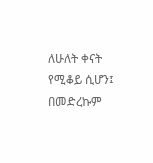ለሁለት ቀናት የሚቆይ ሲሆን፤ በመድረኩም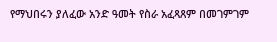የማህበሩን ያለፈው አንድ ዓመት የስራ አፈጻጸም በመገምገም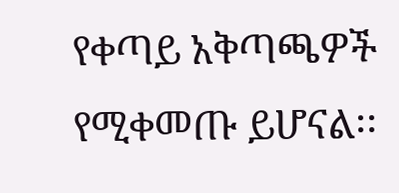የቀጣይ አቅጣጫዎች የሚቀመጡ ይሆናል፡፡